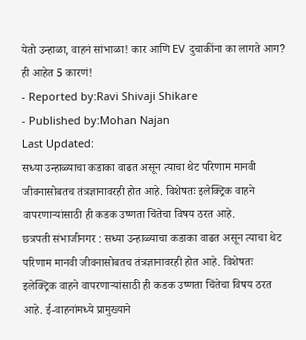येतो उन्हाळा, वाहनं सांभाळा! कार आणि EV दुचाकींना का लागते आग? ही आहेत 5 कारणं!
- Reported by:Ravi Shivaji Shikare
- Published by:Mohan Najan
Last Updated:
सध्या उन्हाळ्याचा कडाका वाढत असून त्याचा थेट परिणाम मानवी जीवनासोबतच तंत्रज्ञानावरही होत आहे. विशेषतः इलेक्ट्रिक वाहने वापरणाऱ्यांसाठी ही कडक उष्णता चिंतेचा विषय ठरत आहे.
छत्रपती संभाजीनगर : सध्या उन्हाळ्याचा कडाका वाढत असून त्याचा थेट परिणाम मानवी जीवनासोबतच तंत्रज्ञानावरही होत आहे. विशेषतः इलेक्ट्रिक वाहने वापरणाऱ्यांसाठी ही कडक उष्णता चिंतेचा विषय ठरत आहे. ई-वाहनांमध्ये प्रामुख्याने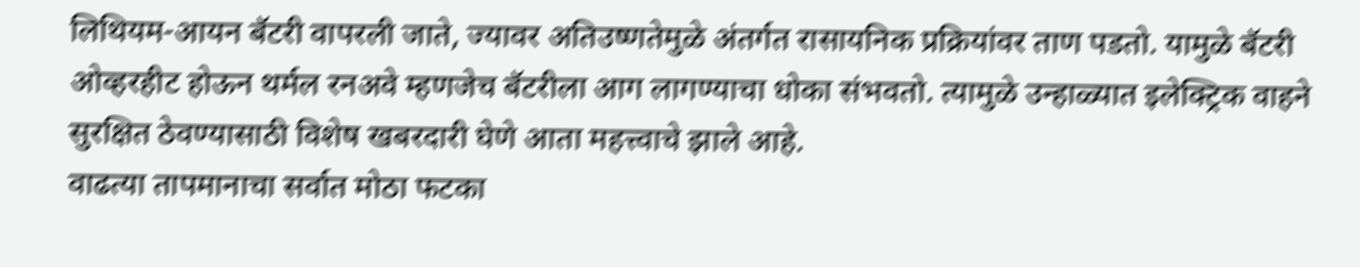लिथियम-आयन बॅटरी वापरली जाते, ज्यावर अतिउष्णतेमुळे अंतर्गत रासायनिक प्रक्रियांवर ताण पडतो. यामुळे बॅटरी ओव्हरहीट होऊन थर्मल रनअवे म्हणजेच बॅटरीला आग लागण्याचा धोका संभवतो. त्यामुळे उन्हाळ्यात इलेक्ट्रिक वाहने सुरक्षित ठेवण्यासाठी विशेष खबरदारी घेणे आता महत्त्वाचे झाले आहे.
वाढत्या तापमानाचा सर्वात मोठा फटका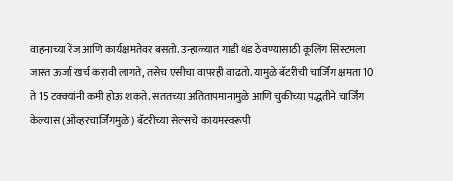वाहनाच्या रेंज आणि कार्यक्षमतेवर बसतो. उन्हाळ्यात गाडी थंड ठेवण्यासाठी कूलिंग सिस्टमला जास्त ऊर्जा खर्च करावी लागते, तसेच एसीचा वापरही वाढतो. यामुळे बॅटरीची चार्जिंग क्षमता 10 ते 15 टक्क्यांनी कमी होऊ शकते. सततच्या अतितापमानामुळे आणि चुकीच्या पद्धतीने चार्जिंग केल्यास (ओव्हरचार्जिंगमुळे) बॅटरीच्या सेल्सचे कायमस्वरूपी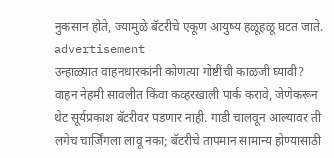नुकसान होते, ज्यामुळे बॅटरीचे एकूण आयुष्य हळूहळू घटत जाते.
advertisement
उन्हाळ्यात वाहनधारकांनी कोणत्या गोष्टींची काळजी घ्यावी?
वाहन नेहमी सावलीत किंवा कव्हरखाली पार्क करावे, जेणेकरून थेट सूर्यप्रकाश बॅटरीवर पडणार नाही. गाडी चालवून आल्यावर ती लगेच चार्जिंगला लावू नका; बॅटरीचे तापमान सामान्य होण्यासाठी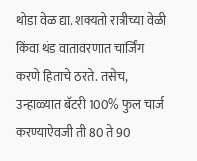थोडा वेळ द्या. शक्यतो रात्रीच्या वेळी किंवा थंड वातावरणात चार्जिंग करणे हिताचे ठरते. तसेच, उन्हाळ्यात बॅटरी 100% फुल चार्ज करण्याऐवजी ती 80 ते 90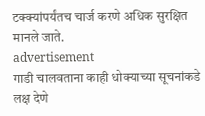टक्क्यांपर्यंतच चार्ज करणे अधिक सुरक्षित मानले जाते.
advertisement
गाडी चालवताना काही धोक्याच्या सूचनांकडे लक्ष देणे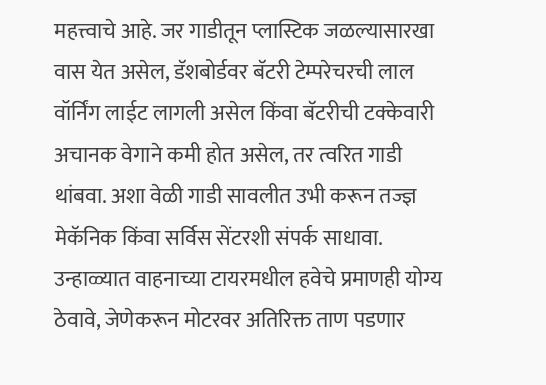महत्त्वाचे आहे. जर गाडीतून प्लास्टिक जळल्यासारखा वास येत असेल, डॅशबोर्डवर बॅटरी टेम्परेचरची लाल वॉर्निंग लाईट लागली असेल किंवा बॅटरीची टक्केवारी अचानक वेगाने कमी होत असेल, तर त्वरित गाडी थांबवा. अशा वेळी गाडी सावलीत उभी करून तज्ज्ञ मेकॅनिक किंवा सर्विस सेंटरशी संपर्क साधावा. उन्हाळ्यात वाहनाच्या टायरमधील हवेचे प्रमाणही योग्य ठेवावे, जेणेकरून मोटरवर अतिरिक्त ताण पडणार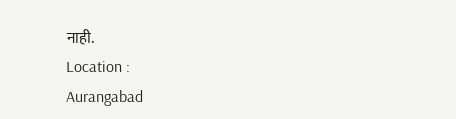नाही.
Location :
Aurangabad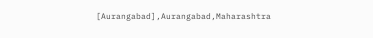[Aurangabad],Aurangabad,Maharashtra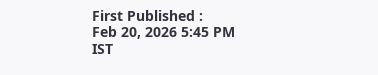First Published :
Feb 20, 2026 5:45 PM IST